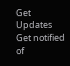Get Updates
Get notified of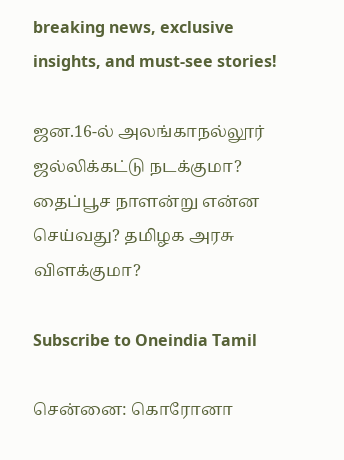breaking news, exclusive insights, and must-see stories!

ஜன.16-ல் அலங்காநல்லூர் ஜல்லிக்கட்டு நடக்குமா? தைப்பூச நாளன்று என்ன செய்வது? தமிழக அரசு விளக்குமா?

Subscribe to Oneindia Tamil

சென்னை: கொரோனா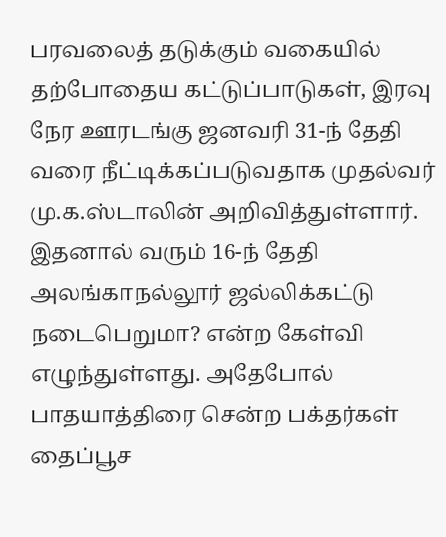பரவலைத் தடுக்கும் வகையில் தற்போதைய கட்டுப்பாடுகள், இரவு நேர ஊரடங்கு ஜனவரி 31-ந் தேதி வரை நீட்டிக்கப்படுவதாக முதல்வர் மு.க.ஸ்டாலின் அறிவித்துள்ளார். இதனால் வரும் 16-ந் தேதி அலங்காநல்லூர் ஜல்லிக்கட்டு நடைபெறுமா? என்ற கேள்வி எழுந்துள்ளது. அதேபோல் பாதயாத்திரை சென்ற பக்தர்கள் தைப்பூச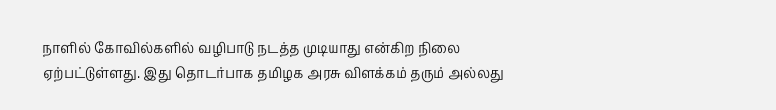நாளில் கோவில்களில் வழிபாடு நடத்த முடியாது என்கிற நிலை ஏற்பட்டுள்ளது. இது தொடர்பாக தமிழக அரசு விளக்கம் தரும் அல்லது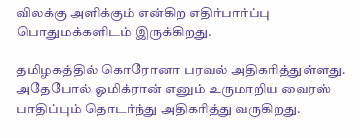விலக்கு அளிக்கும் என்கிற எதிர்பார்ப்பு பொதுமக்களிடம் இருக்கிறது.

தமிழகத்தில் கொரோனா பரவல் அதிகரித்துள்ளது. அதேபோல் ஓமிக்ரான் எனும் உருமாறிய வைரஸ் பாதிப்பும் தொடர்ந்து அதிகரித்து வருகிறது.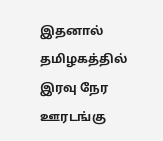இதனால் தமிழகத்தில் இரவு நேர ஊரடங்கு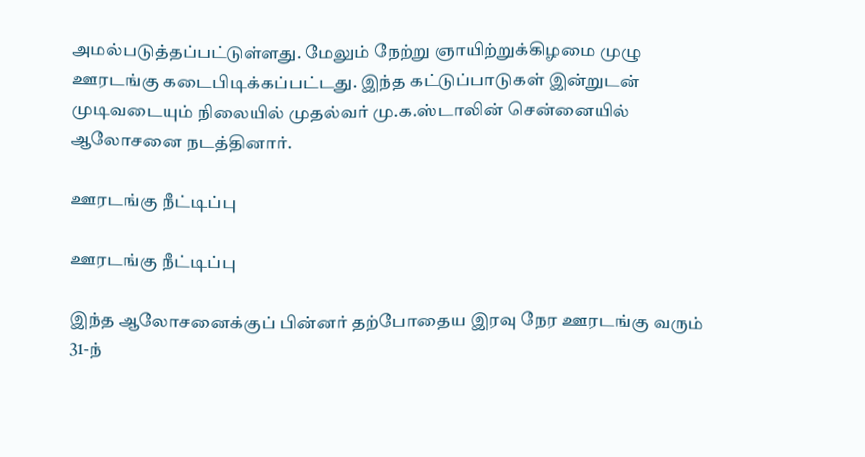அமல்படுத்தப்பட்டுள்ளது. மேலும் நேற்று ஞாயிற்றுக்கிழமை முழு ஊரடங்கு கடைபிடிக்கப்பட்டது. இந்த கட்டுப்பாடுகள் இன்றுடன் முடிவடையும் நிலையில் முதல்வர் மு.க.ஸ்டாலின் சென்னையில் ஆலோசனை நடத்தினார்.

ஊரடங்கு நீட்டிப்பு

ஊரடங்கு நீட்டிப்பு

இந்த ஆலோசனைக்குப் பின்னர் தற்போதைய இரவு நேர ஊரடங்கு வரும் 31-ந்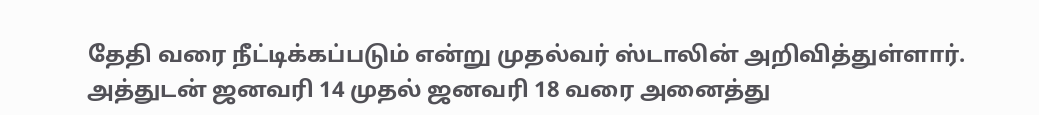தேதி வரை நீட்டிக்கப்படும் என்று முதல்வர் ஸ்டாலின் அறிவித்துள்ளார். அத்துடன் ஜனவரி 14 முதல் ஜனவரி 18 வரை அனைத்து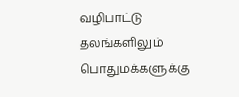வழிபாட்டு தலங்களிலும் பொதுமக்களுக்கு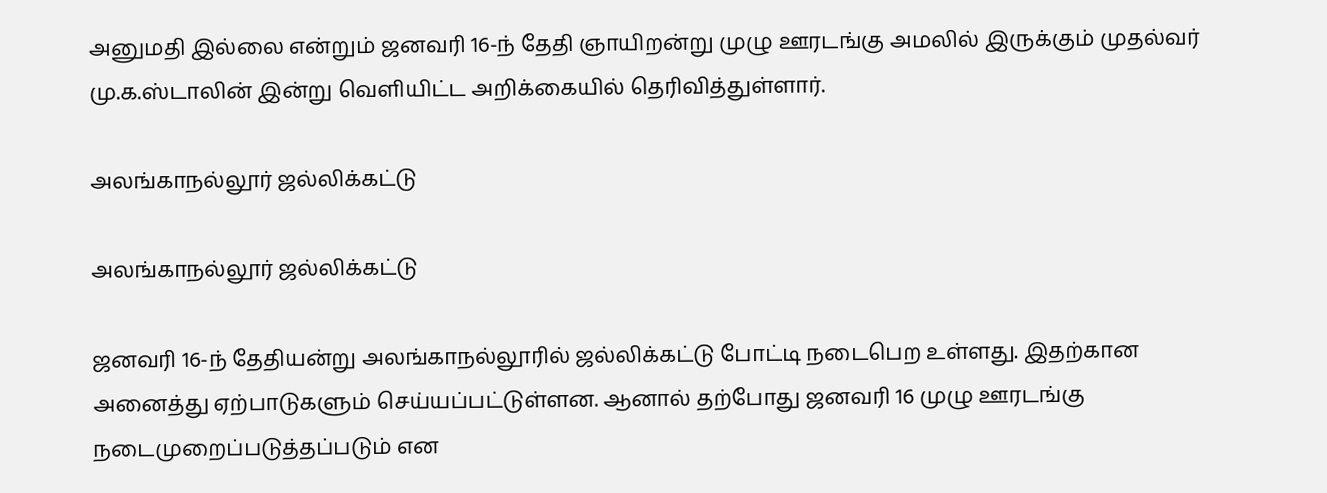அனுமதி இல்லை என்றும் ஜனவரி 16-ந் தேதி ஞாயிறன்று முழு ஊரடங்கு அமலில் இருக்கும் முதல்வர் மு.க.ஸ்டாலின் இன்று வெளியிட்ட அறிக்கையில் தெரிவித்துள்ளார்.

அலங்காநல்லூர் ஜல்லிக்கட்டு

அலங்காநல்லூர் ஜல்லிக்கட்டு

ஜனவரி 16-ந் தேதியன்று அலங்காநல்லூரில் ஜல்லிக்கட்டு போட்டி நடைபெற உள்ளது. இதற்கான அனைத்து ஏற்பாடுகளும் செய்யப்பட்டுள்ளன. ஆனால் தற்போது ஜனவரி 16 முழு ஊரடங்கு நடைமுறைப்படுத்தப்படும் என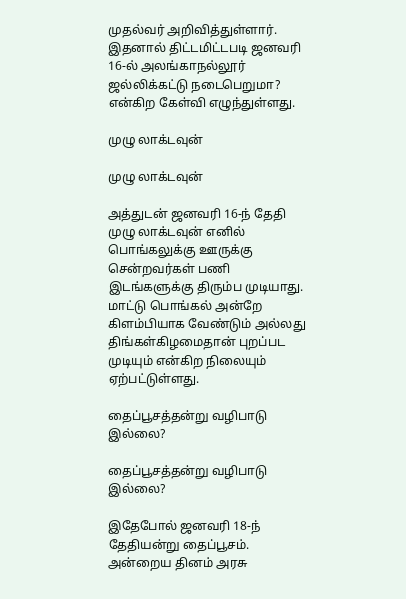முதல்வர் அறிவித்துள்ளார். இதனால் திட்டமிட்டபடி ஜனவரி 16-ல் அலங்காநல்லூர் ஜல்லிக்கட்டு நடைபெறுமா? என்கிற கேள்வி எழுந்துள்ளது.

முழு லாக்டவுன்

முழு லாக்டவுன்

அத்துடன் ஜனவரி 16-ந் தேதி முழு லாக்டவுன் எனில் பொங்கலுக்கு ஊருக்கு சென்றவர்கள் பணி இடங்களுக்கு திரும்ப முடியாது. மாட்டு பொங்கல் அன்றே கிளம்பியாக வேண்டும் அல்லது திங்கள்கிழமைதான் புறப்பட முடியும் என்கிற நிலையும் ஏற்பட்டுள்ளது.

தைப்பூசத்தன்று வழிபாடு இல்லை?

தைப்பூசத்தன்று வழிபாடு இல்லை?

இதேபோல் ஜனவரி 18-ந் தேதியன்று தைப்பூசம். அன்றைய தினம் அரசு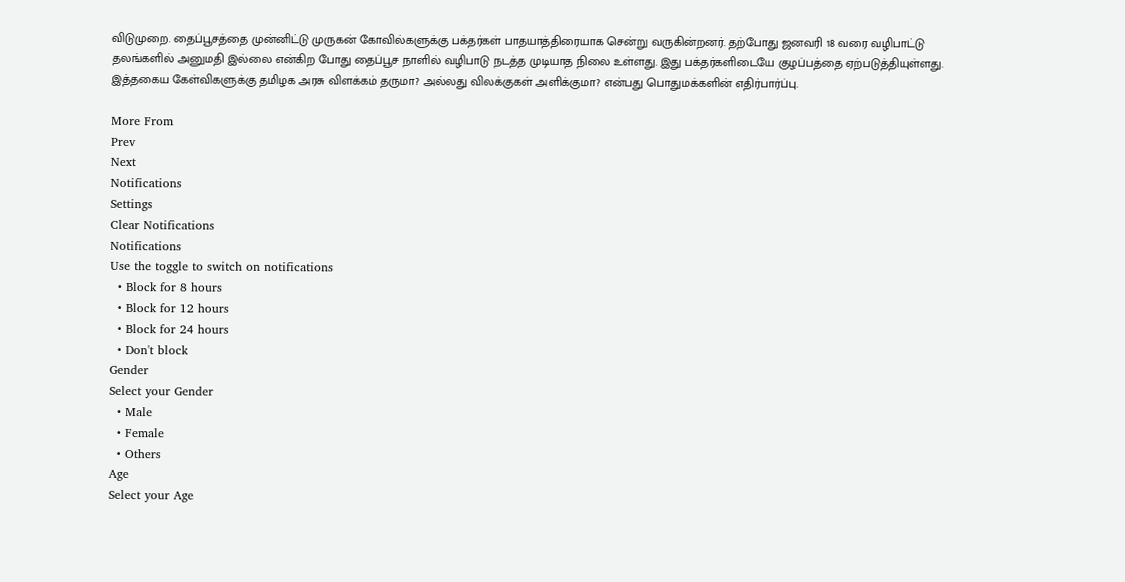விடுமுறை. தைப்பூசத்தை முன்னிட்டு முருகன் கோவில்களுக்கு பக்தர்கள் பாதயாத்திரையாக சென்று வருகின்றனர். தற்போது ஜனவரி 18 வரை வழிபாட்டு தலங்களில் அனுமதி இல்லை என்கிற போது தைப்பூச நாளில் வழிபாடு நடத்த முடியாத நிலை உள்ளது. இது பக்தர்களிடையே குழப்பத்தை ஏற்படுத்தியுள்ளது. இத்தகைய கேள்விகளுக்கு தமிழக அரசு விளக்கம் தருமா? அல்லது விலக்குகள் அளிக்குமா? என்பது பொதுமக்களின் எதிர்பார்ப்பு.

More From
Prev
Next
Notifications
Settings
Clear Notifications
Notifications
Use the toggle to switch on notifications
  • Block for 8 hours
  • Block for 12 hours
  • Block for 24 hours
  • Don't block
Gender
Select your Gender
  • Male
  • Female
  • Others
Age
Select your Age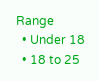Range
  • Under 18
  • 18 to 25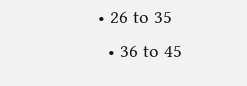• 26 to 35
  • 36 to 45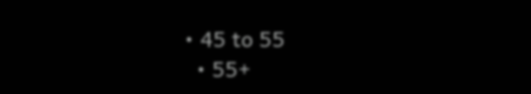• 45 to 55
  • 55+